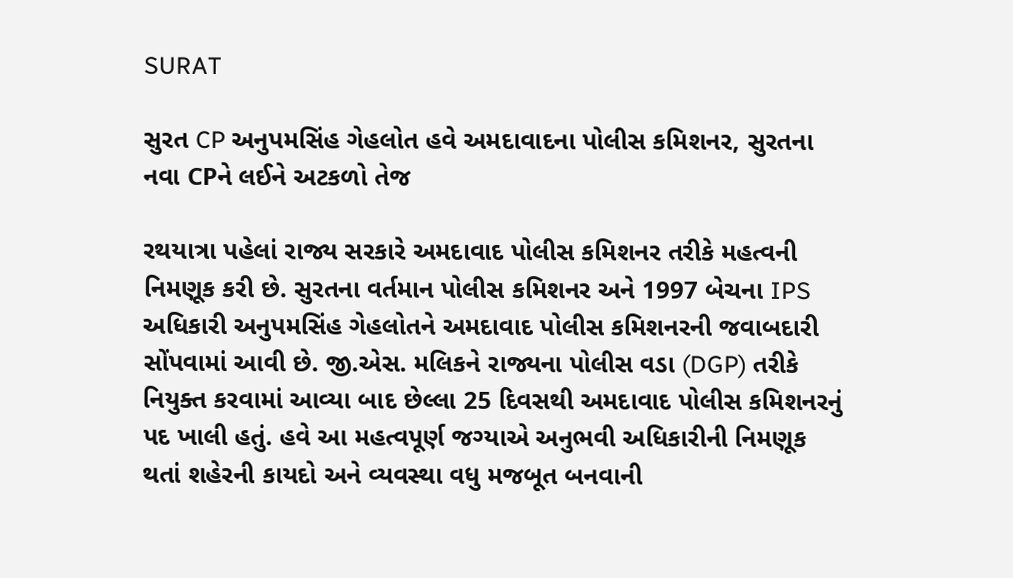SURAT

સુરત CP અનુપમસિંહ ગેહલોત હવે અમદાવાદના પોલીસ કમિશનર, સુરતના નવા CPને લઈને અટકળો તેજ

રથયાત્રા પહેલાં રાજ્ય સરકારે અમદાવાદ પોલીસ કમિશનર તરીકે મહત્વની નિમણૂક કરી છે. સુરતના વર્તમાન પોલીસ કમિશનર અને 1997 બેચના IPS અધિકારી અનુપમસિંહ ગેહલોતને અમદાવાદ પોલીસ કમિશનરની જવાબદારી સોંપવામાં આવી છે. જી.એસ. મલિકને રાજ્યના પોલીસ વડા (DGP) તરીકે નિયુક્ત કરવામાં આવ્યા બાદ છેલ્લા 25 દિવસથી અમદાવાદ પોલીસ કમિશનરનું પદ ખાલી હતું. હવે આ મહત્વપૂર્ણ જગ્યાએ અનુભવી અધિકારીની નિમણૂક થતાં શહેરની કાયદો અને વ્યવસ્થા વધુ મજબૂત બનવાની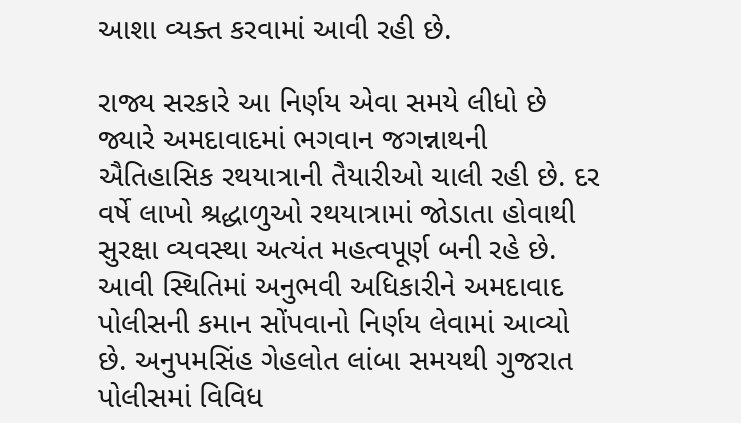આશા વ્યક્ત કરવામાં આવી રહી છે.

રાજ્ય સરકારે આ નિર્ણય એવા સમયે લીધો છે જ્યારે અમદાવાદમાં ભગવાન જગન્નાથની ઐતિહાસિક રથયાત્રાની તૈયારીઓ ચાલી રહી છે. દર વર્ષે લાખો શ્રદ્ધાળુઓ રથયાત્રામાં જોડાતા હોવાથી સુરક્ષા વ્યવસ્થા અત્યંત મહત્વપૂર્ણ બની રહે છે. આવી સ્થિતિમાં અનુભવી અધિકારીને અમદાવાદ પોલીસની કમાન સોંપવાનો નિર્ણય લેવામાં આવ્યો છે. અનુપમસિંહ ગેહલોત લાંબા સમયથી ગુજરાત પોલીસમાં વિવિધ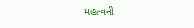મહત્વની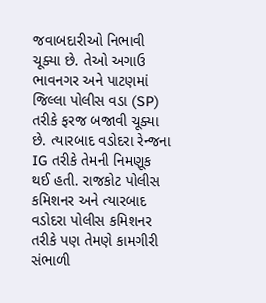જવાબદારીઓ નિભાવી ચૂક્યા છે. તેઓ અગાઉ ભાવનગર અને પાટણમાં જિલ્લા પોલીસ વડા (SP) તરીકે ફરજ બજાવી ચૂક્યા છે. ત્યારબાદ વડોદરા રેન્જના IG તરીકે તેમની નિમણૂક થઈ હતી. રાજકોટ પોલીસ કમિશનર અને ત્યારબાદ વડોદરા પોલીસ કમિશનર તરીકે પણ તેમણે કામગીરી સંભાળી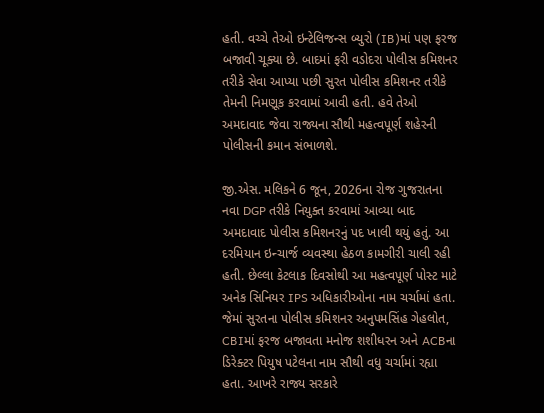હતી. વચ્ચે તેઓ ઇન્ટેલિજન્સ બ્યુરો (IB)માં પણ ફરજ બજાવી ચૂક્યા છે. બાદમાં ફરી વડોદરા પોલીસ કમિશનર તરીકે સેવા આપ્યા પછી સુરત પોલીસ કમિશનર તરીકે તેમની નિમણૂક કરવામાં આવી હતી. હવે તેઓ અમદાવાદ જેવા રાજ્યના સૌથી મહત્વપૂર્ણ શહેરની પોલીસની કમાન સંભાળશે.

જી.એસ. મલિકને 6 જૂન, 2026ના રોજ ગુજરાતના નવા DGP તરીકે નિયુક્ત કરવામાં આવ્યા બાદ અમદાવાદ પોલીસ કમિશનરનું પદ ખાલી થયું હતું. આ દરમિયાન ઇન્ચાર્જ વ્યવસ્થા હેઠળ કામગીરી ચાલી રહી હતી. છેલ્લા કેટલાક દિવસોથી આ મહત્વપૂર્ણ પોસ્ટ માટે અનેક સિનિયર IPS અધિકારીઓના નામ ચર્ચામાં હતા. જેમાં સુરતના પોલીસ કમિશનર અનુપમસિંહ ગેહલોત, CBIમાં ફરજ બજાવતા મનોજ શશીધરન અને ACBના ડિરેક્ટર પિયુષ પટેલના નામ સૌથી વધુ ચર્ચામાં રહ્યા હતા. આખરે રાજ્ય સરકારે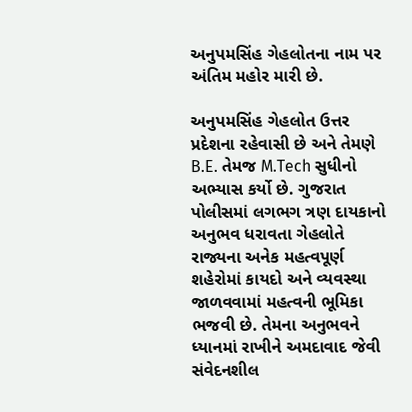અનુપમસિંહ ગેહલોતના નામ પર અંતિમ મહોર મારી છે.

અનુપમસિંહ ગેહલોત ઉત્તર પ્રદેશના રહેવાસી છે અને તેમણે B.E. તેમજ M.Tech સુધીનો અભ્યાસ કર્યો છે. ગુજરાત પોલીસમાં લગભગ ત્રણ દાયકાનો અનુભવ ધરાવતા ગેહલોતે રાજ્યના અનેક મહત્વપૂર્ણ શહેરોમાં કાયદો અને વ્યવસ્થા જાળવવામાં મહત્વની ભૂમિકા ભજવી છે. તેમના અનુભવને ધ્યાનમાં રાખીને અમદાવાદ જેવી સંવેદનશીલ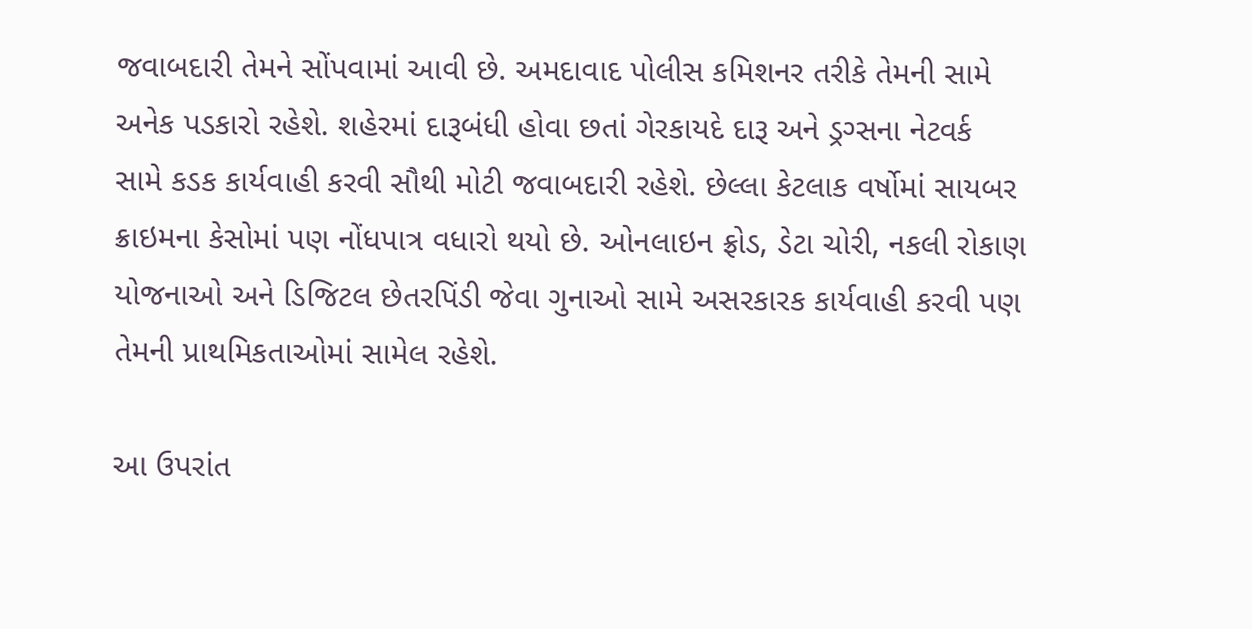જવાબદારી તેમને સોંપવામાં આવી છે. અમદાવાદ પોલીસ કમિશનર તરીકે તેમની સામે અનેક પડકારો રહેશે. શહેરમાં દારૂબંધી હોવા છતાં ગેરકાયદે દારૂ અને ડ્રગ્સના નેટવર્ક સામે કડક કાર્યવાહી કરવી સૌથી મોટી જવાબદારી રહેશે. છેલ્લા કેટલાક વર્ષોમાં સાયબર ક્રાઇમના કેસોમાં પણ નોંધપાત્ર વધારો થયો છે. ઓનલાઇન ફ્રોડ, ડેટા ચોરી, નકલી રોકાણ યોજનાઓ અને ડિજિટલ છેતરપિંડી જેવા ગુનાઓ સામે અસરકારક કાર્યવાહી કરવી પણ તેમની પ્રાથમિકતાઓમાં સામેલ રહેશે.

આ ઉપરાંત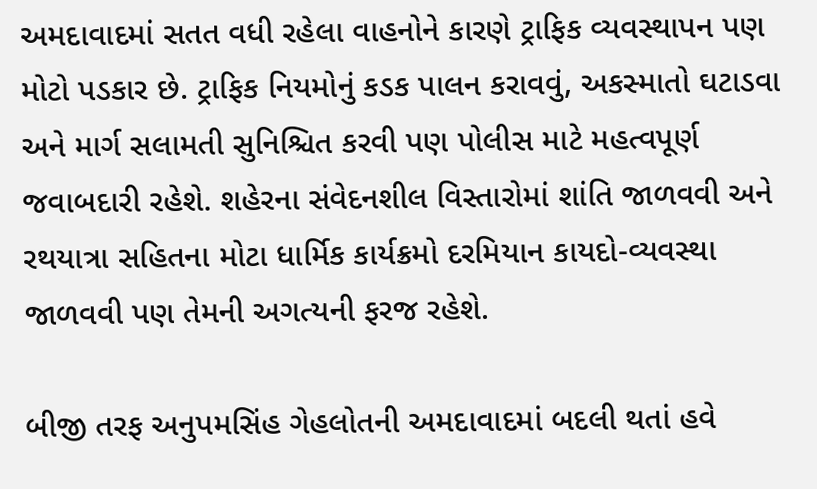અમદાવાદમાં સતત વધી રહેલા વાહનોને કારણે ટ્રાફિક વ્યવસ્થાપન પણ મોટો પડકાર છે. ટ્રાફિક નિયમોનું કડક પાલન કરાવવું, અકસ્માતો ઘટાડવા અને માર્ગ સલામતી સુનિશ્ચિત કરવી પણ પોલીસ માટે મહત્વપૂર્ણ જવાબદારી રહેશે. શહેરના સંવેદનશીલ વિસ્તારોમાં શાંતિ જાળવવી અને રથયાત્રા સહિતના મોટા ધાર્મિક કાર્યક્રમો દરમિયાન કાયદો-વ્યવસ્થા જાળવવી પણ તેમની અગત્યની ફરજ રહેશે.

બીજી તરફ અનુપમસિંહ ગેહલોતની અમદાવાદમાં બદલી થતાં હવે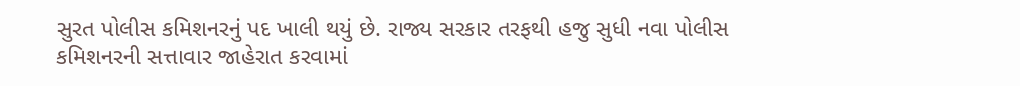સુરત પોલીસ કમિશનરનું પદ ખાલી થયું છે. રાજ્ય સરકાર તરફથી હજુ સુધી નવા પોલીસ કમિશનરની સત્તાવાર જાહેરાત કરવામાં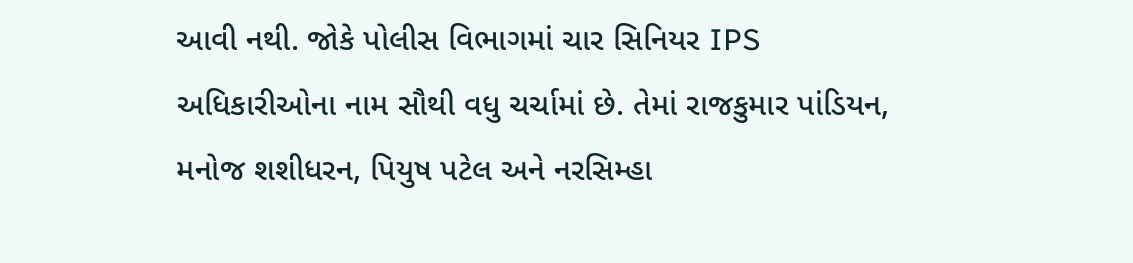આવી નથી. જોકે પોલીસ વિભાગમાં ચાર સિનિયર IPS અધિકારીઓના નામ સૌથી વધુ ચર્ચામાં છે. તેમાં રાજકુમાર પાંડિયન, મનોજ શશીધરન, પિયુષ પટેલ અને નરસિમ્હા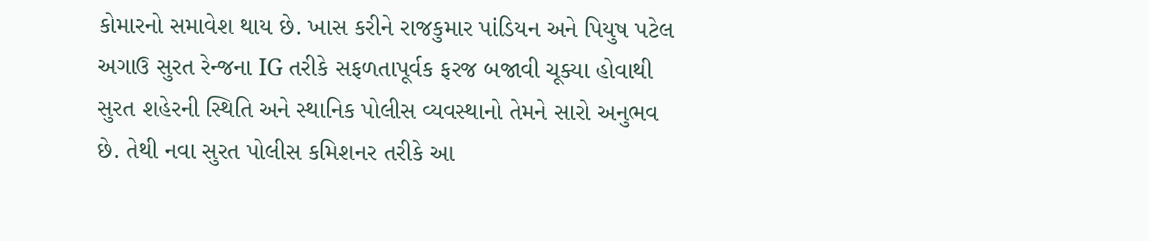કોમારનો સમાવેશ થાય છે. ખાસ કરીને રાજકુમાર પાંડિયન અને પિયુષ પટેલ અગાઉ સુરત રેન્જના IG તરીકે સફળતાપૂર્વક ફરજ બજાવી ચૂક્યા હોવાથી સુરત શહેરની સ્થિતિ અને સ્થાનિક પોલીસ વ્યવસ્થાનો તેમને સારો અનુભવ છે. તેથી નવા સુરત પોલીસ કમિશનર તરીકે આ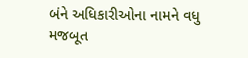બંને અધિકારીઓના નામને વધુ મજબૂત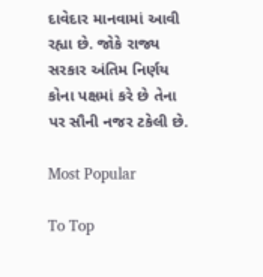દાવેદાર માનવામાં આવી રહ્યા છે. જોકે રાજ્ય સરકાર અંતિમ નિર્ણય કોના પક્ષમાં કરે છે તેના પર સૌની નજર ટકેલી છે.

Most Popular

To Top